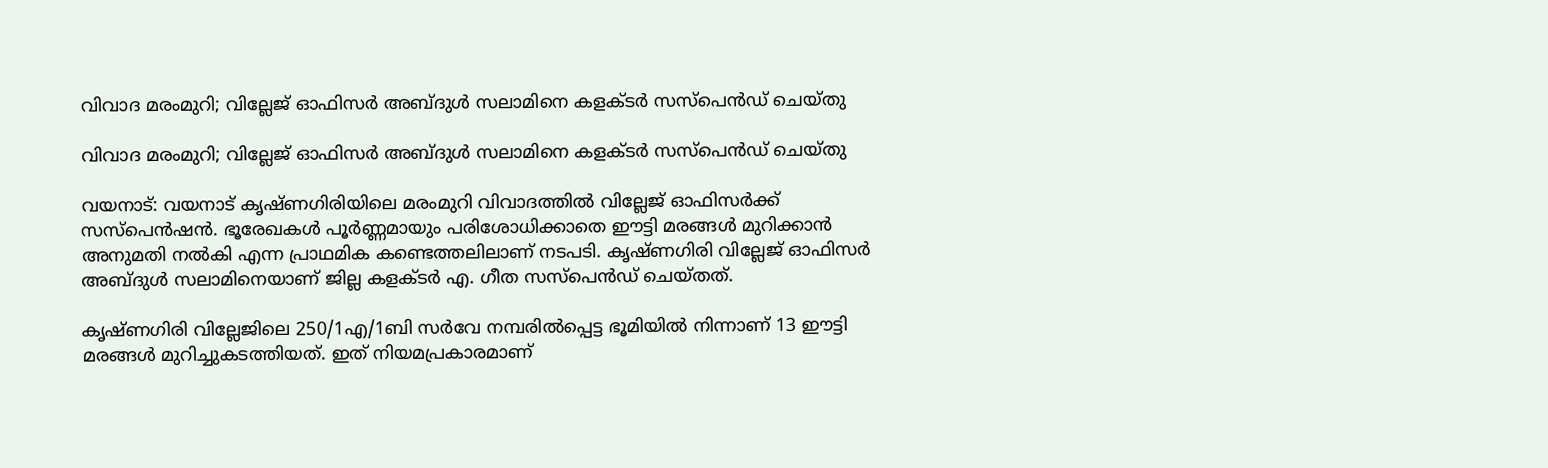വിവാദ മരംമുറി; വില്ലേജ് ഓഫിസർ അബ്ദുൾ സലാമിനെ കളക്ടർ സസ്പെൻഡ് ചെയ്തു

വിവാദ മരംമുറി; വില്ലേജ് ഓഫിസർ അബ്ദുൾ സലാമിനെ കളക്ടർ സസ്പെൻഡ് ചെയ്തു

വയനാട്: വയനാട് കൃഷ്ണഗിരിയിലെ മരംമുറി വിവാദത്തിൽ വില്ലേജ് ഓഫിസർക്ക് സസ്പെൻഷൻ. ഭൂരേഖകൾ പൂർണ്ണമായും പരിശോധിക്കാതെ ഈട്ടി മരങ്ങൾ മുറിക്കാൻ അനുമതി നൽകി എന്ന പ്രാഥമിക കണ്ടെത്തലിലാണ് നടപടി. കൃഷ്ണഗിരി വില്ലേജ് ഓഫിസർ അബ്ദുൾ സലാമിനെയാണ് ജില്ല കളക്ടർ എ. ഗീത സസ്പെൻഡ് ചെയ്തത്.

കൃഷ്ണഗിരി വില്ലേജിലെ 250/1എ/1ബി സർവേ നമ്പരിൽപ്പെട്ട ഭൂമിയിൽ നിന്നാണ് 13 ഈട്ടി മരങ്ങൾ മുറിച്ചുകടത്തിയത്. ഇത് നിയമപ്രകാരമാണ്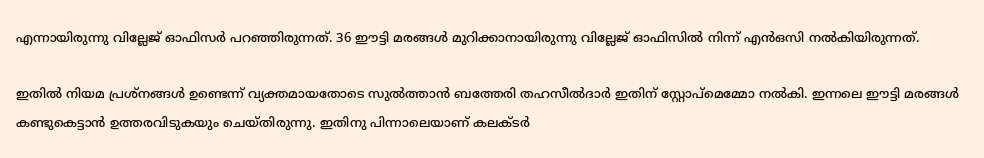എന്നായിരുന്നു വില്ലേജ് ഓഫിസർ പറഞ്ഞിരുന്നത്. 36 ഈട്ടി മരങ്ങൾ മുറിക്കാനായിരുന്നു വില്ലേജ് ഓഫിസിൽ നിന്ന് എൻഒസി നൽകിയിരുന്നത്.

ഇതിൽ നിയമ പ്രശ്നങ്ങൾ ഉണ്ടെന്ന് വ്യക്തമായതോടെ സുൽത്താൻ ബത്തേരി തഹസീൽദാർ ഇതിന് സ്റ്റോപ്മെമ്മോ നൽകി. ഇന്നലെ ഈട്ടി മരങ്ങൾ കണ്ടുകെട്ടാൻ ഉത്തരവിടുകയും ചെയ്തിരുന്നു. ഇതിനു പിന്നാലെയാണ് കലക്ടർ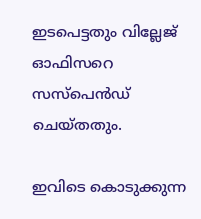ഇടപെട്ടതും വില്ലേജ് ഓഫിസറെ സസ്പെൻഡ് ചെയ്തതും.

ഇവിടെ കൊടുക്കുന്ന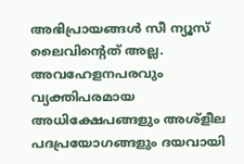അഭിപ്രായങ്ങള്‍ സീ ന്യൂസ് ലൈവിന്റെത് അല്ല. അവഹേളനപരവും വ്യക്തിപരമായ അധിക്ഷേപങ്ങളും അശ്‌ളീല പദപ്രയോഗങ്ങളും ദയവായി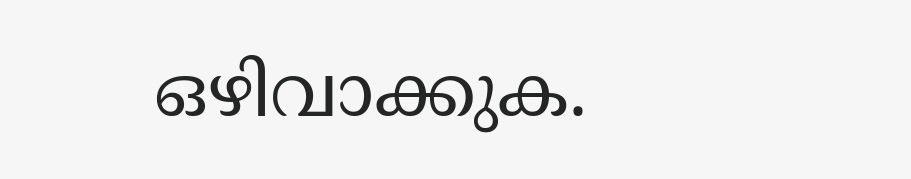ഒഴിവാക്കുക.